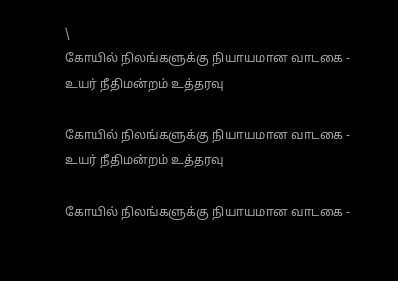\
கோயில் நிலங்களுக்கு நியாயமான வாடகை - உயர் நீதிமன்றம் உத்தரவு

கோயில் நிலங்களுக்கு நியாயமான வாடகை - உயர் நீதிமன்றம் உத்தரவு

கோயில் நிலங்களுக்கு நியாயமான வாடகை -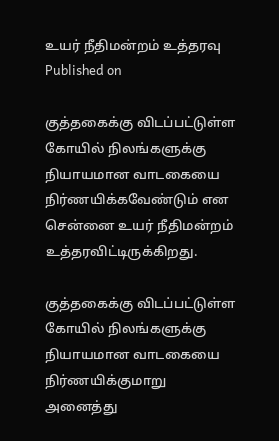உயர் நீதிமன்றம் உத்தரவு
Published on

குத்தகைக்கு விடப்பட்டுள்ள கோயில் நிலங்களுக்கு நியாயமான வாடகையை நிர்ணயிக்கவேண்டும் என சென்னை உயர் நீதிமன்றம் உத்தரவிட்டிருக்கிறது.

குத்தகைக்கு விடப்பட்டுள்ள கோயில் நிலங்களுக்கு நியாயமான வாடகையை நிர்ணயிக்குமாறு அனைத்து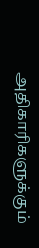அதிகாரிகளுக்கும்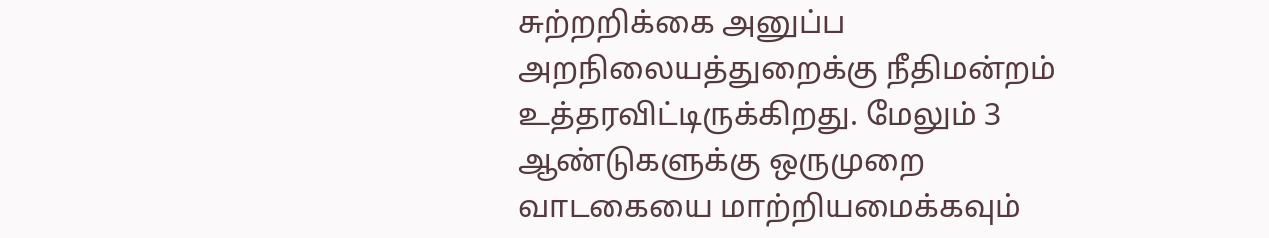சுற்றறிக்கை அனுப்ப அறநிலையத்துறைக்கு நீதிமன்றம் உத்தரவிட்டிருக்கிறது. மேலும் 3 ஆண்டுகளுக்கு ஒருமுறை வாடகையை மாற்றியமைக்கவும்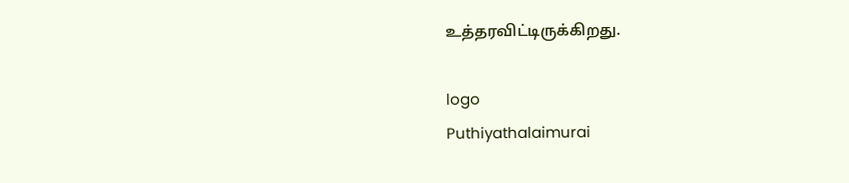உத்தரவிட்டிருக்கிறது.

logo
Puthiyathalaimurai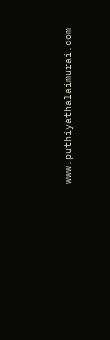www.puthiyathalaimurai.com